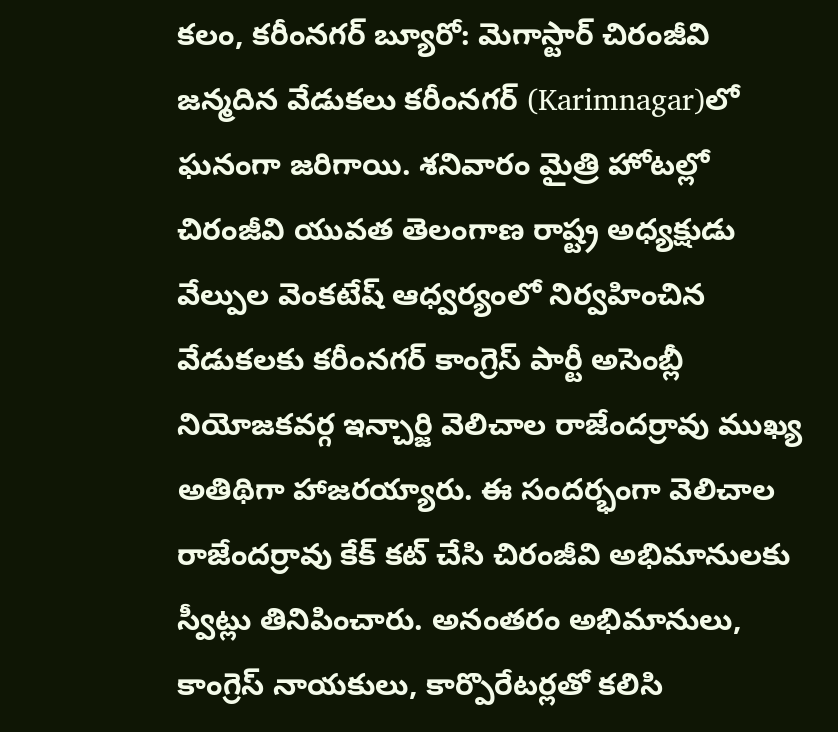కలం, కరీంనగర్ బ్యూరో: మెగాస్టార్ చిరంజీవి జన్మదిన వేడుకలు కరీంనగర్ (Karimnagar)లో ఘనంగా జరిగాయి. శనివారం మైత్రి హోటల్లో చిరంజీవి యువత తెలంగాణ రాష్ట్ర అధ్యక్షుడు వేల్పుల వెంకటేష్ ఆధ్వర్యంలో నిర్వహించిన వేడుకలకు కరీంనగర్ కాంగ్రెస్ పార్టీ అసెంబ్లీ నియోజకవర్గ ఇన్చార్జి వెలిచాల రాజేందర్రావు ముఖ్య అతిథిగా హాజరయ్యారు. ఈ సందర్భంగా వెలిచాల రాజేందర్రావు కేక్ కట్ చేసి చిరంజీవి అభిమానులకు స్వీట్లు తినిపించారు. అనంతరం అభిమానులు, కాంగ్రెస్ నాయకులు, కార్పొరేటర్లతో కలిసి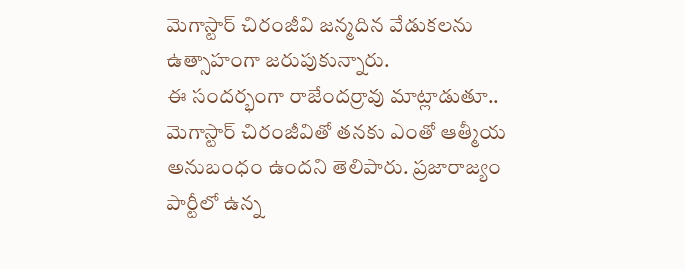మెగాస్టార్ చిరంజీవి జన్మదిన వేడుకలను ఉత్సాహంగా జరుపుకున్నారు.
ఈ సందర్భంగా రాజేందర్రావు మాట్లాడుతూ.. మెగాస్టార్ చిరంజీవితో తనకు ఎంతో ఆత్మీయ అనుబంధం ఉందని తెలిపారు. ప్రజారాజ్యం పార్టీలో ఉన్న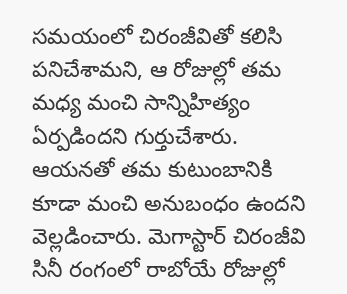సమయంలో చిరంజీవితో కలిసి పనిచేశామని, ఆ రోజుల్లో తమ మధ్య మంచి సాన్నిహిత్యం ఏర్పడిందని గుర్తుచేశారు. ఆయనతో తమ కుటుంబానికి కూడా మంచి అనుబంధం ఉందని వెల్లడించారు. మెగాస్టార్ చిరంజీవి సినీ రంగంలో రాబోయే రోజుల్లో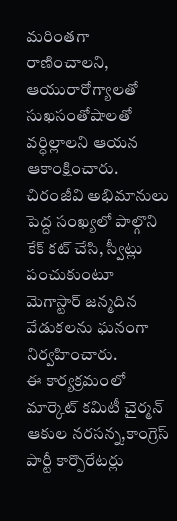మరింతగా రాణించాలని, ఆయురారోగ్యాలతో సుఖసంతోషాలతో వర్ధిల్లాలని ఆయన ఆకాంక్షించారు. చిరంజీవి అభిమానులు పెద్ద సంఖ్యలో పాల్గొని కేక్ కట్ చేసి, స్వీట్లు పంచుకుంటూ మెగాస్టార్ జన్మదిన వేడుకలను ఘనంగా నిర్వహించారు.
ఈ కార్యక్రమంలో మార్కెట్ కమిటీ చైర్మన్ ఆకుల నరసన్న,కాంగ్రెస్ పార్టీ కార్పొరేటర్లు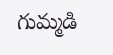గుమ్మడి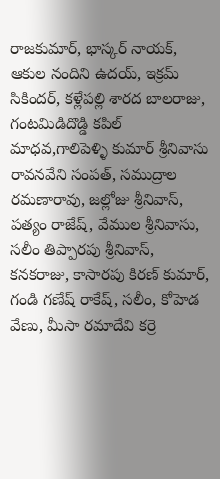రాజకుమార్, భాస్కర్ నాయక్, ఆకుల నందిని ఉదయ్, ఇక్రమ్ సికిందర్, కళ్లేపల్లి శారద బాలరాజు, గంటమిడిదొడ్డి కపిల్ మాధవ,గాలిపెళ్ళి కుమార్ శ్రీనివాసు రావనవేని సంపత్, సముద్రాల రమణారావు, జల్లోజు శ్రీనివాస్, పత్యం రాజేష్, వేముల శ్రీనివాసు, సలీం తిప్పారపు శ్రీనివాస్, కనకరాజు, కాసారపు కిరణ్ కుమార్, గండి గణేష్ రాకేష్, సలీం, కోహెడ వేణు, మీసా రమాదేవి కర్రె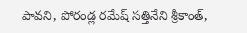పావని, పోరండ్ల రమేష్ సత్తినేని శ్రీకాంత్,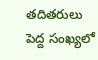తదితరులు పెద్ద సంఖ్యలో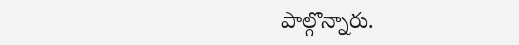పాల్గొన్నారు.